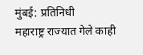मुंबई: प्रतिनिधी
महाराष्ट्र राज्यात गेले काही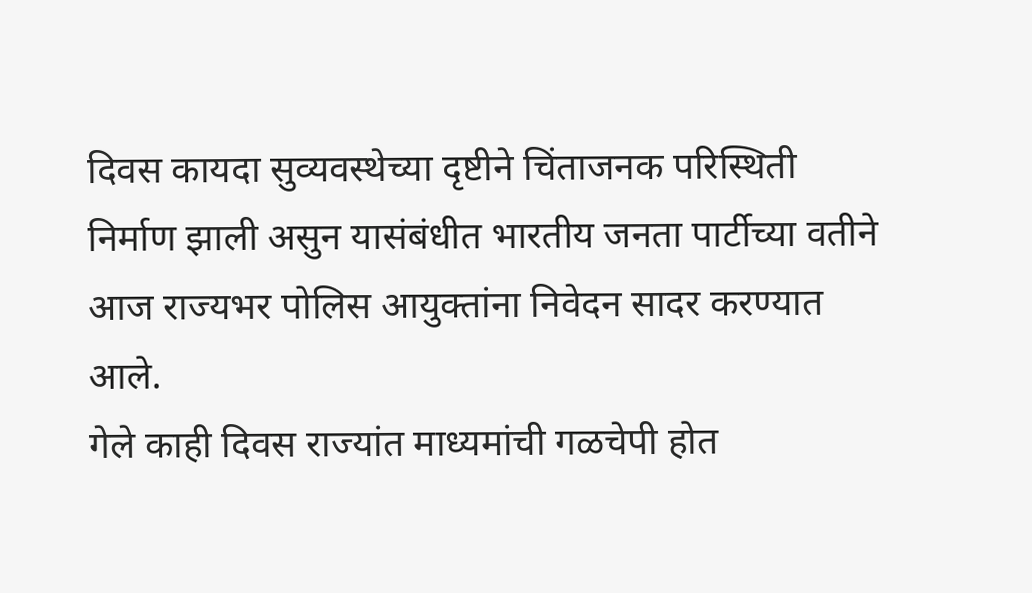दिवस कायदा सुव्यवस्थेच्या दृष्टीने चिंताजनक परिस्थिती निर्माण झाली असुन यासंबंधीत भारतीय जनता पार्टीच्या वतीने आज राज्यभर पोलिस आयुक्तांना निवेदन सादर करण्यात आले.
गेले काही दिवस राज्यांत माध्यमांची गळचेपी होत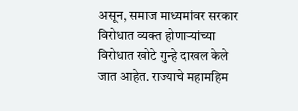असून, समाज माध्यमांवर सरकार विरोधात व्यक्त होणाऱ्यांच्या विरोधात खोटे गुन्हे दाखल केले जात आहेत. राज्याचे महामहिम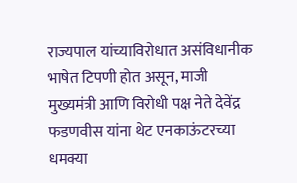राज्यपाल यांच्याविरोधात असंविधानीक भाषेत टिपणी होत असून, माजी मुख्यमंत्री आणि विरोधी पक्ष नेते देवेंद्र फडणवीस यांना थेट एनकाऊंटरच्या धमक्या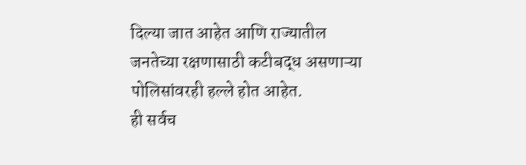दिल्या जात आहेत आणि राज्यातील जनतेच्या रक्षणासाठी कटीबद्ध असणाऱ्या पोलिसांवरही हल्ले होत आहेत.
ही सर्वच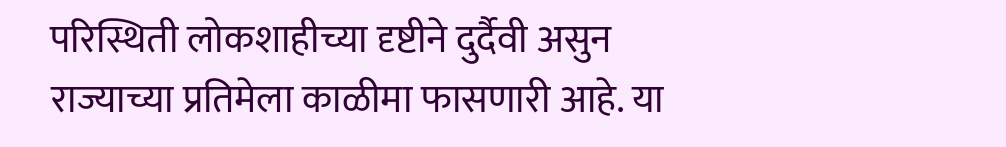परिस्थिती लोकशाहीच्या दृष्टीने दुर्दैवी असुन राज्याच्या प्रतिमेला काळीमा फासणारी आहे. या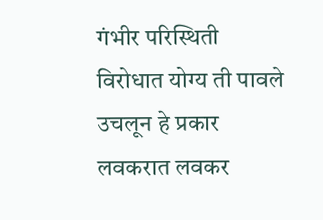गंभीर परिस्थिती विरोधात योग्य ती पावले उचलून हे प्रकार लवकरात लवकर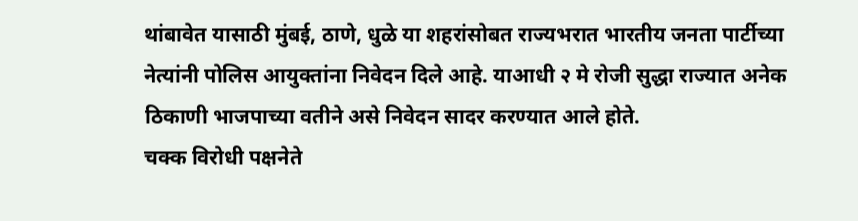थांबावेत यासाठी मुंबई, ठाणे, धुळे या शहरांसोबत राज्यभरात भारतीय जनता पार्टीच्या नेत्यांनी पोलिस आयुक्तांना निवेदन दिले आहे. याआधी २ मे रोजी सुद्धा राज्यात अनेक ठिकाणी भाजपाच्या वतीने असे निवेदन सादर करण्यात आले होते.
चक्क विरोधी पक्षनेते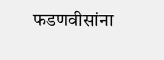फडणवीसांना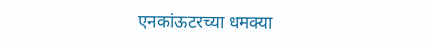एनकांऊटरच्या धमक्या